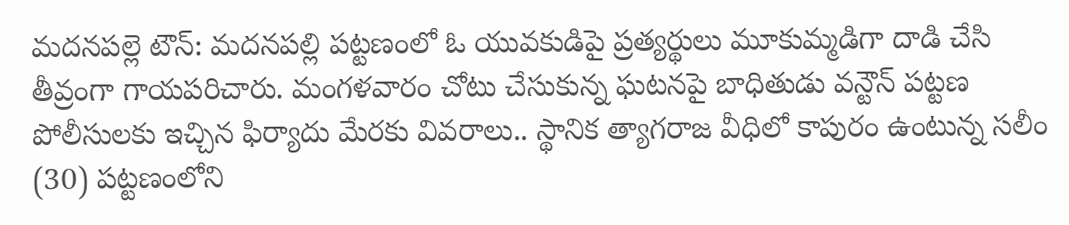మదనపల్లె టౌన్: మదనపల్లి పట్టణంలో ఓ యువకుడిపై ప్రత్యర్థులు మూకుమ్మడిగా దాడి చేసి తీవ్రంగా గాయపరిచారు. మంగళవారం చోటు చేసుకున్న ఘటనపై బాధితుడు వన్టౌన్ పట్టణ పోలీసులకు ఇచ్చిన ఫిర్యాదు మేరకు వివరాలు.. స్థానిక త్యాగరాజ వీధిలో కాపురం ఉంటున్న సలీం (30) పట్టణంలోని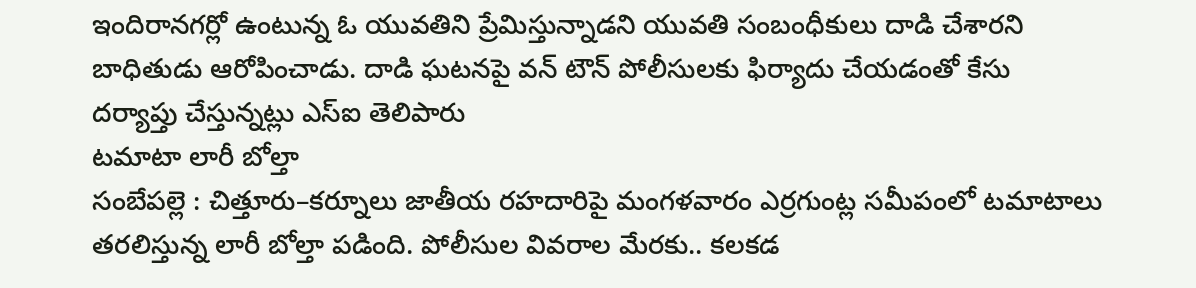ఇందిరానగర్లో ఉంటున్న ఓ యువతిని ప్రేమిస్తున్నాడని యువతి సంబంధీకులు దాడి చేశారని బాధితుడు ఆరోపించాడు. దాడి ఘటనపై వన్ టౌన్ పోలీసులకు ఫిర్యాదు చేయడంతో కేసు దర్యాప్తు చేస్తున్నట్లు ఎస్ఐ తెలిపారు
టమాటా లారీ బోల్తా
సంబేపల్లె : చిత్తూరు–కర్నూలు జాతీయ రహదారిపై మంగళవారం ఎర్రగుంట్ల సమీపంలో టమాటాలు తరలిస్తున్న లారీ బోల్తా పడింది. పోలీసుల వివరాల మేరకు.. కలకడ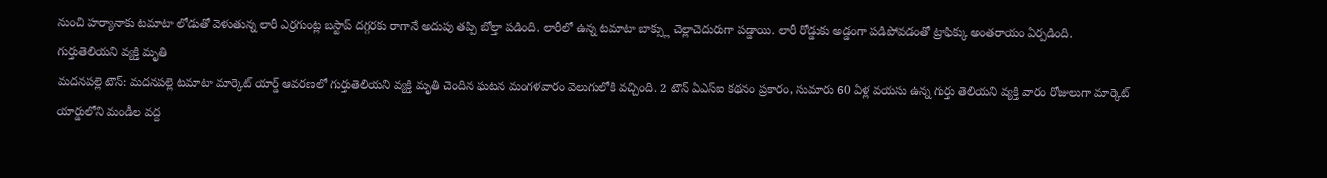నుంచి హర్యానాకు టమాటా లోడుతో వెళుతున్న లారీ ఎర్రగుంట్ల బస్టాప్ దగ్గరకు రాగానే అదుపు తప్పి బోల్తా పడింది. లారీలో ఉన్న టమాటా బాక్స్లు చెల్లాచెదురుగా పడ్డాయి. లారీ రోడ్డుకు అడ్డంగా పడిపోవడంతో ట్రాఫిక్కు అంతరాయం ఏర్పడింది.
గుర్తుతెలియని వ్యక్తి మృతి
మదనపల్లె టౌన్: మదనపల్లె టమాటా మార్కెట్ యార్డ్ ఆవరణలో గుర్తుతెలియని వ్యక్తి మృతి చెందిన ఘటన మంగళవారం వెలుగులోకి వచ్చింది. 2 టౌన్ ఏఎస్ఐ కథనం ప్రకారం, సుమారు 60 ఏళ్ల వయసు ఉన్న గుర్తు తెలియని వ్యక్తి వారం రోజులుగా మార్కెట్ యార్డులోని మండీల వద్ద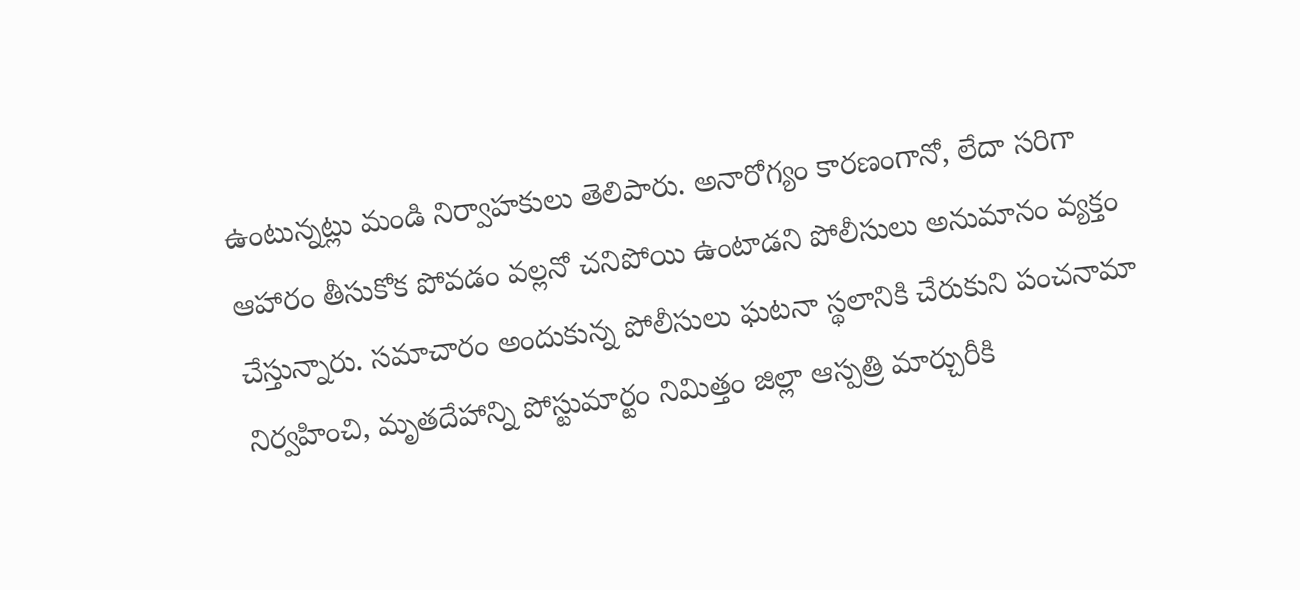ఉంటున్నట్లు మండి నిర్వాహకులు తెలిపారు. అనారోగ్యం కారణంగానో, లేదా సరిగా ఆహారం తీసుకోక పోవడం వల్లనో చనిపోయి ఉంటాడని పోలీసులు అనుమానం వ్యక్తం చేస్తున్నారు. సమాచారం అందుకున్న పోలీసులు ఘటనా స్థలానికి చేరుకుని పంచనామా నిర్వహించి, మృతదేహాన్ని పోస్టుమార్టం నిమిత్తం జిల్లా ఆస్పత్రి మార్చురీకి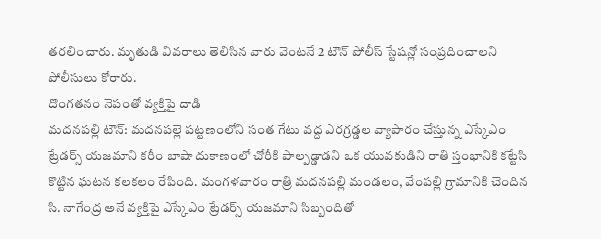తరలించారు. మృతుడి వివరాలు తెలిసిన వారు వెంటనే 2 టౌన్ పోలీస్ స్టేషన్లో సంప్రదించాలని పోలీసులు కోరారు.
దొంగతనం నెపంతో వ్యక్తిపై దాడి
మదనపల్లి టౌన్: మదనపల్లె పట్టణంలోని సంత గేటు వద్ద ఎరగ్రడ్డల వ్యాపారం చేస్తున్న ఎస్కేఎం ట్రేడర్స్ యజమాని కరీం బాషా దుకాణంలో చోరీకి పాల్పడ్డాడని ఒక యువకుడిని రాతి స్తంభానికి కట్టేసి కొట్టిన ఘటన కలకలం రేపింది. మంగళవారం రాత్రి మదనపల్లి మండలం, వేంపల్లి గ్రామానికి చెందిన సి. నాగేంద్ర అనే వ్యక్తిపై ఎస్కేఎం ట్రేడర్స్ యజమాని సిబ్బందితో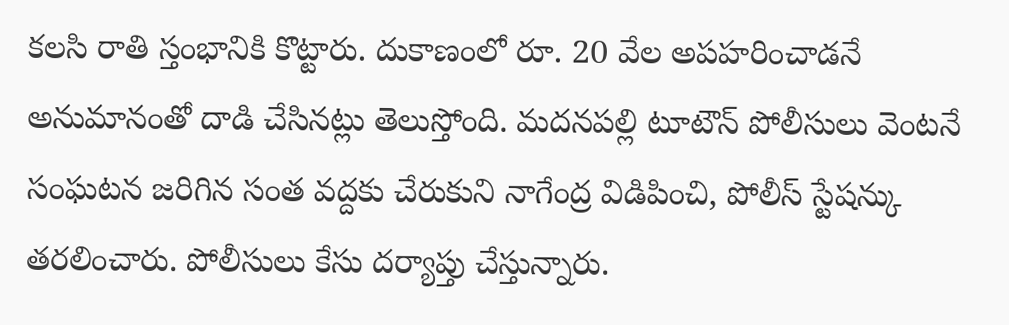కలసి రాతి స్తంభానికి కొట్టారు. దుకాణంలో రూ. 20 వేల అపహరించాడనే అనుమానంతో దాడి చేసినట్లు తెలుస్తోంది. మదనపల్లి టూటౌన్ పోలీసులు వెంటనే సంఘటన జరిగిన సంత వద్దకు చేరుకుని నాగేంద్ర విడిపించి, పోలీస్ స్టేషన్కు తరలించారు. పోలీసులు కేసు దర్యాప్తు చేస్తున్నారు.